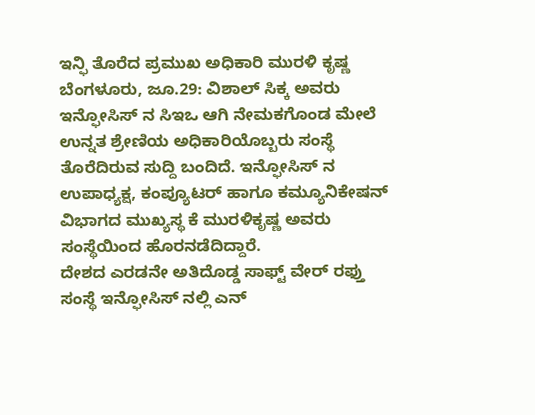ಇನ್ಫಿ ತೊರೆದ ಪ್ರಮುಖ ಅಧಿಕಾರಿ ಮುರಳಿ ಕೃಷ್ಣ
ಬೆಂಗಳೂರು, ಜೂ.29: ವಿಶಾಲ್ ಸಿಕ್ಕ ಅವರು ಇನ್ಫೋಸಿಸ್ ನ ಸಿಇಒ ಆಗಿ ನೇಮಕಗೊಂಡ ಮೇಲೆ ಉನ್ನತ ಶ್ರೇಣಿಯ ಅಧಿಕಾರಿಯೊಬ್ಬರು ಸಂಸ್ಥೆ ತೊರೆದಿರುವ ಸುದ್ದಿ ಬಂದಿದೆ. ಇನ್ಫೋಸಿಸ್ ನ ಉಪಾಧ್ಯಕ್ಷ, ಕಂಪ್ಯೂಟರ್ ಹಾಗೂ ಕಮ್ಯೂನಿಕೇಷನ್ ವಿಭಾಗದ ಮುಖ್ಯಸ್ಥ ಕೆ ಮುರಳಿಕೃಷ್ಣ ಅವರು ಸಂಸ್ಥೆಯಿಂದ ಹೊರನಡೆದಿದ್ದಾರೆ.
ದೇಶದ ಎರಡನೇ ಅತಿದೊಡ್ಡ ಸಾಫ್ಟ್ ವೇರ್ ರಫ್ತು ಸಂಸ್ಥೆ ಇನ್ಫೋಸಿಸ್ ನಲ್ಲಿ ಎನ್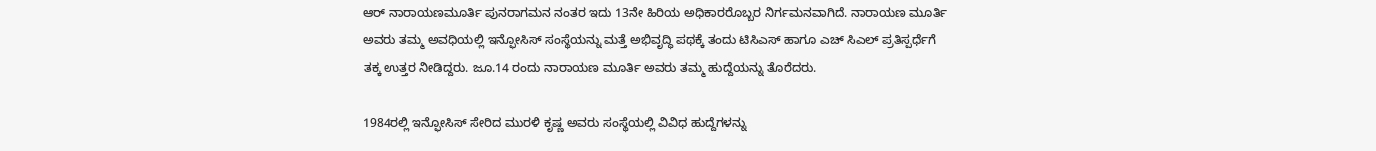ಆರ್ ನಾರಾಯಣಮೂರ್ತಿ ಪುನರಾಗಮನ ನಂತರ ಇದು 13ನೇ ಹಿರಿಯ ಅಧಿಕಾರರೊಬ್ಬರ ನಿರ್ಗಮನವಾಗಿದೆ. ನಾರಾಯಣ ಮೂರ್ತಿ ಅವರು ತಮ್ಮ ಅವಧಿಯಲ್ಲಿ ಇನ್ಫೋಸಿಸ್ ಸಂಸ್ಥೆಯನ್ನು ಮತ್ತೆ ಅಭಿವೃದ್ಧಿ ಪಥಕ್ಕೆ ತಂದು ಟಿಸಿಎಸ್ ಹಾಗೂ ಎಚ್ ಸಿಎಲ್ ಪ್ರತಿಸ್ಪರ್ಧೆಗೆ ತಕ್ಕ ಉತ್ತರ ನೀಡಿದ್ದರು. ಜೂ.14 ರಂದು ನಾರಾಯಣ ಮೂರ್ತಿ ಅವರು ತಮ್ಮ ಹುದ್ದೆಯನ್ನು ತೊರೆದರು.

1984ರಲ್ಲಿ ಇನ್ಫೋಸಿಸ್ ಸೇರಿದ ಮುರಳಿ ಕೃಷ್ಣ ಅವರು ಸಂಸ್ಥೆಯಲ್ಲಿ ವಿವಿಧ ಹುದ್ದೆಗಳನ್ನು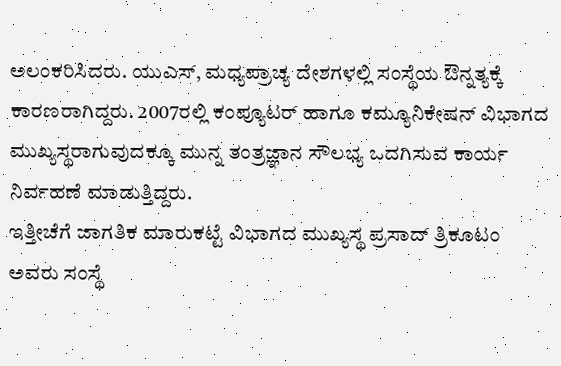ಅಲಂಕರಿಸಿದರು. ಯುಎಸ್, ಮಧ್ಯಪ್ರಾಚ್ಯ ದೇಶಗಳಲ್ಲಿ ಸಂಸ್ಥೆಯ ಔನ್ನತ್ಯಕ್ಕೆ ಕಾರಣರಾಗಿದ್ದರು. 2007ರಲ್ಲಿ ಕಂಪ್ಯೂಟರ್ ಹಾಗೂ ಕಮ್ಯೂನಿಕೇಷನ್ ವಿಭಾಗದ ಮುಖ್ಯಸ್ಥರಾಗುವುದಕ್ಕೂ ಮುನ್ನ ತಂತ್ರಜ್ಞಾನ ಸೌಲಭ್ಯ ಒದಗಿಸುವ ಕಾರ್ಯ ನಿರ್ವಹಣೆ ಮಾಡುತ್ತಿದ್ದರು.
ಇತ್ತೀಚೆಗೆ ಜಾಗತಿಕ ಮಾರುಕಟ್ಟೆ ವಿಭಾಗದ ಮುಖ್ಯಸ್ಥ ಪ್ರಸಾದ್ ತ್ರಿಕೂಟಂ ಅವರು ಸಂಸ್ಥೆ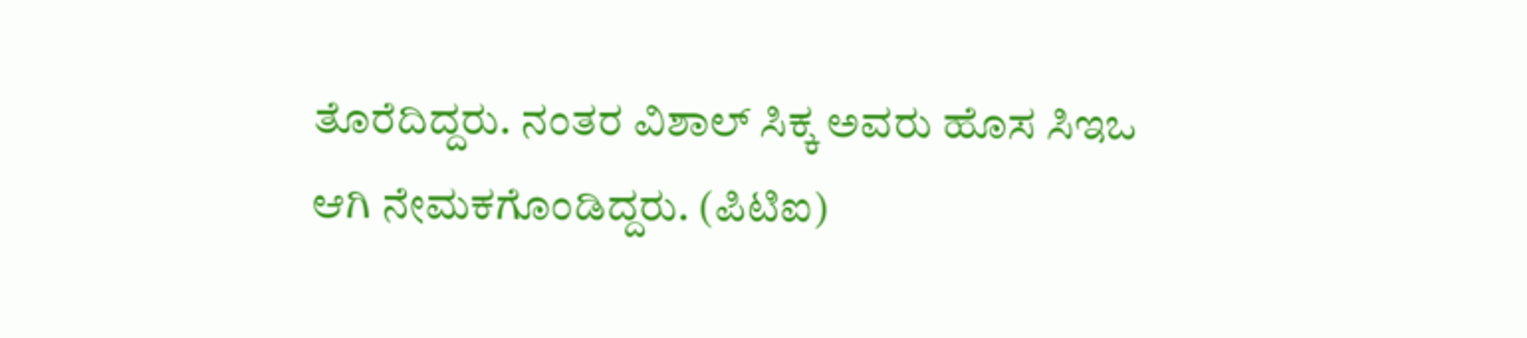ತೊರೆದಿದ್ದರು. ನಂತರ ವಿಶಾಲ್ ಸಿಕ್ಕ ಅವರು ಹೊಸ ಸಿಇಒ ಆಗಿ ನೇಮಕಗೊಂಡಿದ್ದರು. (ಪಿಟಿಐ)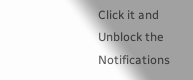Click it and Unblock the Notifications